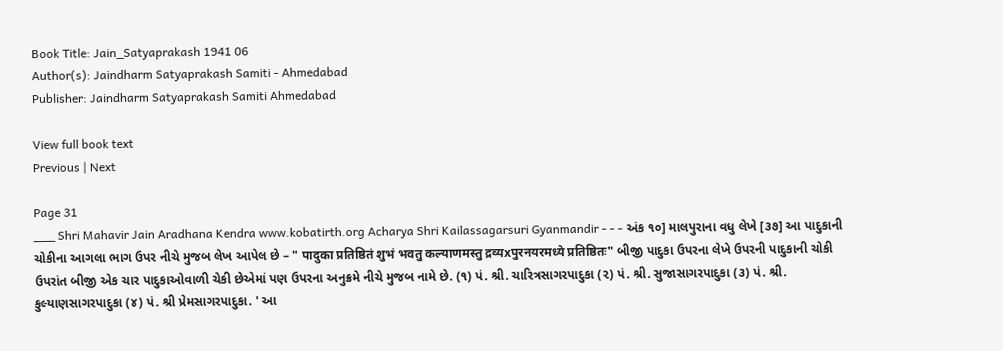Book Title: Jain_Satyaprakash 1941 06
Author(s): Jaindharm Satyaprakash Samiti - Ahmedabad
Publisher: Jaindharm Satyaprakash Samiti Ahmedabad

View full book text
Previous | Next

Page 31
___ Shri Mahavir Jain Aradhana Kendra www.kobatirth.org Acharya Shri Kailassagarsuri Gyanmandir - - - અંક ૧૦] માલપુરાના વધુ લેખે [૩૭] આ પાદુકાની ચોકીના આગલા ભાગ ઉપર નીચે મુજબ લેખ આપેલ છે – " पादुका प्रतिष्ठितं शुभं भवतु कल्याणमस्तु द्रव्यxपुरनयरमध्ये प्रतिष्ठितः" બીજી પાદુકા ઉપરના લેખે ઉપરની પાદુકાની ચોકી ઉપરાંત બીજી એક ચાર પાદુકાઓવાળી ચેકી છેએમાં પણ ઉપરના અનુક્રમે નીચે મુજબ નામે છે. (૧) પં. શ્રી. ચારિત્રસાગરપાદુકા (૨) પં. શ્રી. સુજાસાગરપાદુકા (૩) પં. શ્રી. કુલ્યાણસાગરપાદુકા (૪) પં. શ્રી પ્રેમસાગરપાદુકા. ' આ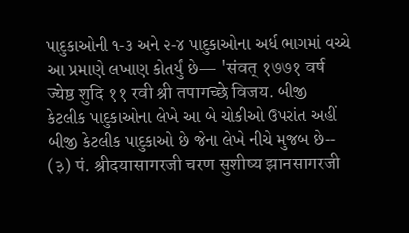પાદુકાઓની ૧-૩ અને ૨-૪ પાદુકાઓના અર્ધ ભાગમાં વચ્ચે આ પ્રમાણે લખાણ કોતર્યું છે— 'संवत् १७७१ वर्ष ज्येष्ठ शुदि ११ रवी श्री तपागच्छे विजय. બીજી કેટલીક પાદુકાઓના લેખે આ બે ચોકીઓ ઉપરાંત અહીં બીજી કેટલીક પાદુકાઓ છે જેના લેખે નીચે મુજબ છે-- (३) पं. श्रीदयासागरजी चरण सुशीष्य झानसागरजी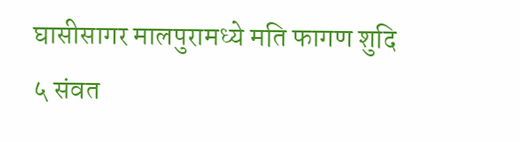घासीसागर मालपुरामध्ये मति फागण शुदि ५ संवत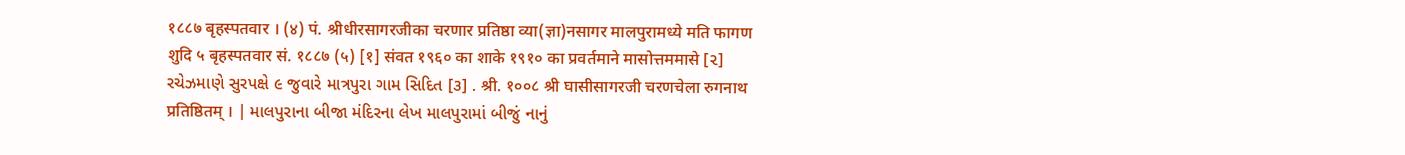१८८७ बृहस्पतवार । (४) पं. श्रीधीरसागरजीका चरणार प्रतिष्ठा व्या(ज्ञा)नसागर मालपुरामध्ये मति फागण शुदि ५ बृहस्पतवार सं. १८८७ (५) [१] संवत १९६० का शाके १९१० का प्रवर्तमाने मासोत्तममासे [૨] રચેઝમાણે સુરપક્ષે ૯ જુવારે માત્રપુરા ગામ સિદિત [૩] . श्री. १००८ श्री घासीसागरजी चरणचेला रुगनाथ प्रतिष्ठितम् । | માલપુરાના બીજા મંદિરના લેખ માલપુરામાં બીજું નાનું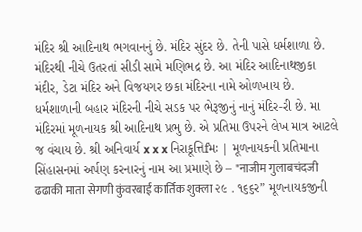મંદિર શ્રી આદિનાથ ભગવાનનું છે. મંદિર સુંદર છે. તેની પાસે ધર્મશાળા છે. મંદિરથી નીચે ઉતરતાં સીડી સામે મણિભદ્ર છે. આ મંદિર આદિનાથજીકા મંદીર, ડેટા મંદિર અને વિજયગર છકા મંદિરના નામે ઓળખાય છે. ધર્મશાળાની બહાર મંદિરની નીચે સડક પર ભેરૂજીનું નાનું મંદિર-રી છે. મા મંદિરમાં મૂળનાયક શ્રી આદિનાથ પ્રભુ છે. એ પ્રતિમા ઉપરને લેખ માત્ર આટલે જ વંચાય છે. શ્રી અનિવાર્ય x x x નિરાકૂત્તિfમઃ | મૂળનાયકની પ્રતિમાના સિંહાસનમાં અર્પણ કરનારનું નામ આ પ્રમાણે છે – "नाजीम गुलाबचंदजी ढढाकी माता सेगणी कुंवरबाई कार्तिक शुक्ला ૨૯ . ૧૬૬ર” મૂળનાયકજીની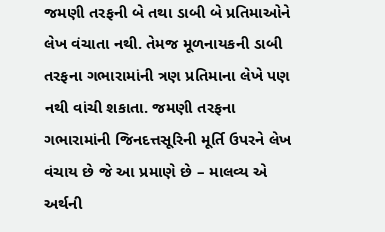જમણી તરફની બે તથા ડાબી બે પ્રતિમાઓને લેખ વંચાતા નથી. તેમજ મૂળનાયકની ડાબી તરફના ગભારામાંની ત્રણ પ્રતિમાના લેખે પણ નથી વાંચી શકાતા. જમણી તરફના ગભારામાંની જિનદત્તસૂરિની મૂર્તિ ઉપરને લેખ વંચાય છે જે આ પ્રમાણે છે – માલવ્ય એ અર્થની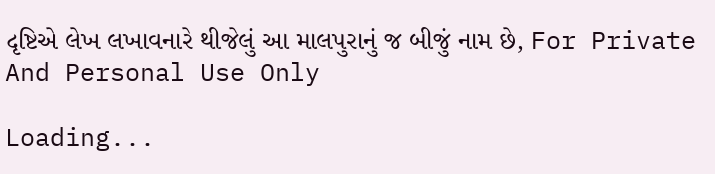દૃષ્ટિએ લેખ લખાવનારે થીજેલું આ માલપુરાનું જ બીજું નામ છે, For Private And Personal Use Only

Loading...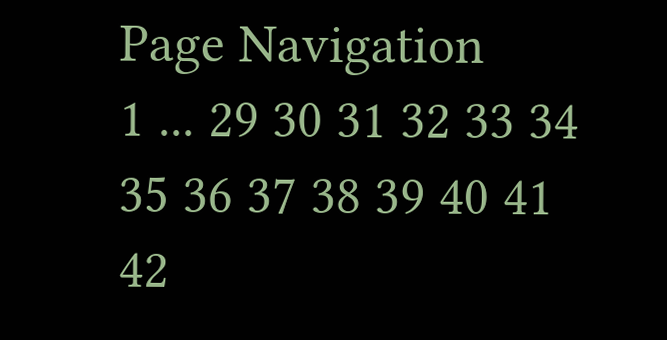Page Navigation
1 ... 29 30 31 32 33 34 35 36 37 38 39 40 41 42